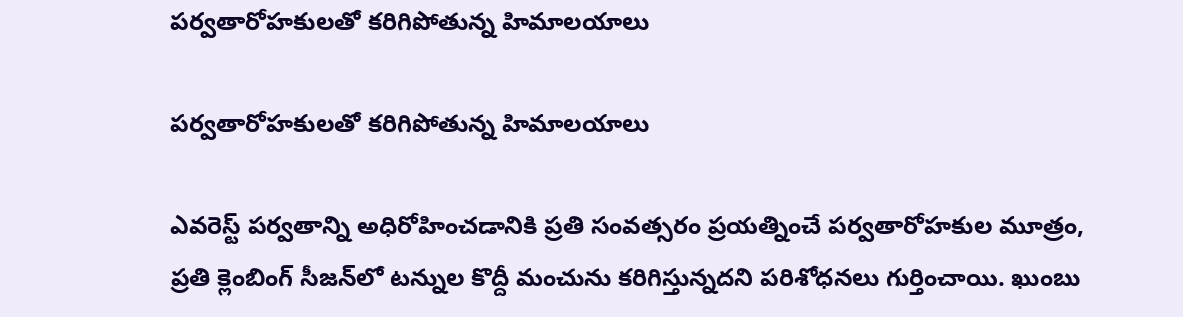పర్వతారోహకులతో కరిగిపోతున్న హిమాలయాలు

పర్వతారోహకులతో కరిగిపోతున్న హిమాలయాలు

ఎవరెస్ట్‌ పర్వతాన్ని అధిరోహించడానికి ప్రతి సంవత్సరం ప్రయత్నించే పర్వతారోహకుల మూత్రం, ప్రతి క్లెంబింగ్‌ సీజన్‌లో టన్నుల కొద్దీ మంచును కరిగిస్తున్నదని పరిశోధనలు గుర్తించాయి. ఖుంబు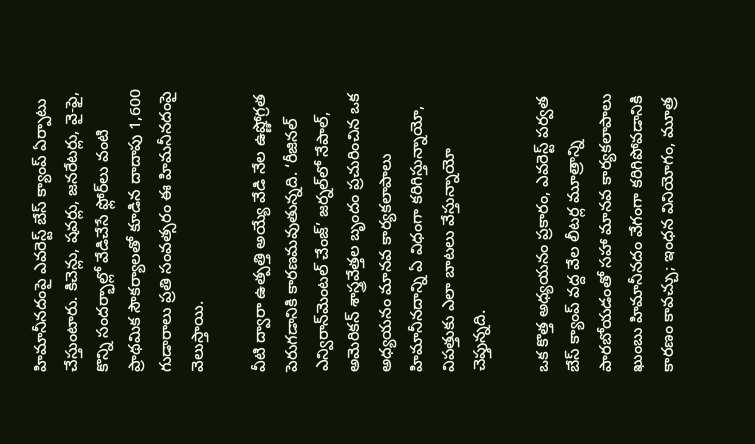హిమానీనదంపై ఎవరెస్ట్‌ బేస్‌ క్యాంప్‌ ఏర్పాటు చేస్తుంటారు. కిచెన్లు, షవర్లు, జనరేటర్లు, వై-ఫై, కొన్ని సందర్భాల్లో వేడిచేసే ఫ్లోర్‌లు వంటి ప్రాథమిక సౌకర్యాలతో కూడిన దాదాపు 1,600 గుడారాలు ప్రతి సంవత్సరం ఈ హిమనీనదంపై వెలుస్తాయి.

వీటి ద్వారా ఉత్పత్తి అయ్యే వేడి నేల ఉష్ణోగ్రత పెరుగడానికి కారణమవుతున్నది. ‘రీజినల్‌ ఎన్విరాన్‌మెంటల్‌ చేంజ్‌’ జర్నల్‌లో నేపాల్‌, అమెరికన్‌ శాస్త్రవేత్తల బృందం ప్రచురించిన ఒక అధ్యయనం మానవ కార్యకలాపాలు హిమానీనదాన్ని ఏ విధంగా కరిగిస్తున్నాయో, విపత్తుకు ఎలా బాటలు వేస్తున్నాయో చెప్తున్నది.

ఒక కొత్త అధ్యయనం ప్రకారం, ఎవరెస్ట్ పర్వత బేస్ క్యాంప్ వద్ద వేల లీటర్ల మూత్రాన్ని పారబోయడంతో సహా మానవ కార్యకలాపాలు ఖుంబు హిమానీనదం వేగంగా కరిగిపోవడానికి కారణం కావచ్చు; ఇంధన వినియోగం, మూత్ర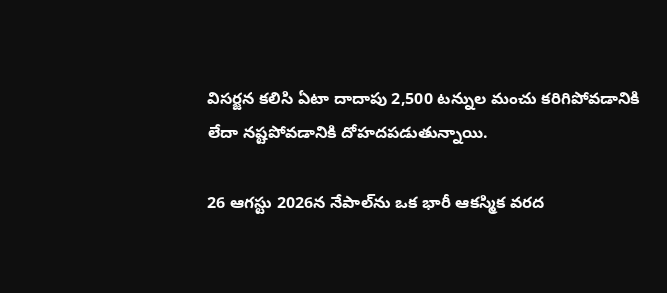విసర్జన కలిసి ఏటా దాదాపు 2,500 టన్నుల మంచు కరిగిపోవడానికి లేదా నష్టపోవడానికి దోహదపడుతున్నాయి.

26 ఆగస్టు 2026న నేపాల్‌ను ఒక భారీ ఆకస్మిక వరద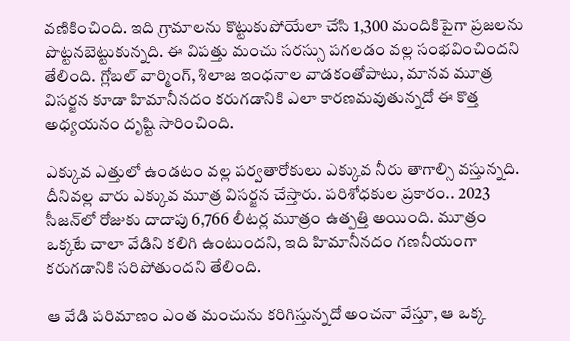వణికించింది. ఇది గ్రామాలను కొట్టుకుపోయేలా చేసి 1,300 మందికిపైగా ప్రజలను పొట్టనబెట్టుకున్నది. ఈ విపత్తు మంచు సరస్సు పగలడం వల్ల సంభవించిందని తేలింది. గ్లోబల్‌ వార్మింగ్‌, శిలాజ ఇంధనాల వాడకంతోపాటు, మానవ మూత్ర విసర్జన కూడా హిమానీనదం కరుగడానికి ఎలా కారణమవుతున్నదో ఈ కొత్త అధ్యయనం దృష్టి సారించింది.

ఎక్కువ ఎత్తులో ఉండటం వల్ల పర్వతారోకులు ఎక్కువ నీరు తాగాల్సి వస్తున్నది. దీనివల్ల వారు ఎక్కువ మూత్ర విసర్జన చేస్తారు. పరిశోధకుల ప్రకారం.. 2023 సీజన్‌లో రోజుకు దాదాపు 6,766 లీటర్ల మూత్రం ఉత్పత్తి అయింది. మూత్రం ఒక్కటే చాలా వేడిని కలిగి ఉంటుందని, ఇది హిమానీనదం గణనీయంగా కరుగడానికి సరిపోతుందని తేలింది.

ఆ వేడి పరిమాణం ఎంత మంచును కరిగిస్తున్నదో అంచనా వేస్తూ, ఆ ఒక్క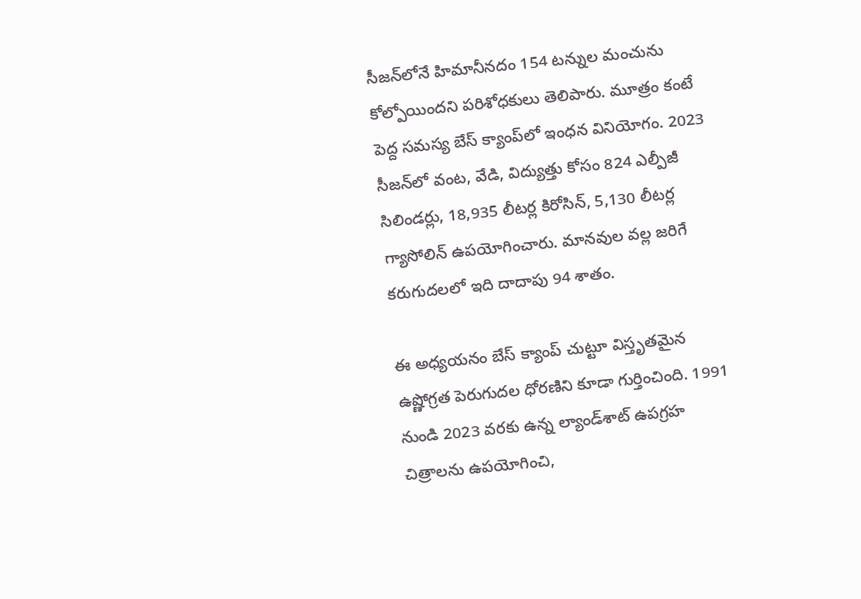సీజన్‌లోనే హిమానీనదం 154 టన్నుల మంచును కోల్పోయిందని పరిశోధకులు తెలిపారు. మూత్రం కంటే పెద్ద సమస్య బేస్‌ క్యాంప్‌లో ఇంధన వినియోగం. 2023 సీజన్‌లో వంట, వేడి, విద్యుత్తు కోసం 824 ఎల్పీజీ సిలిండర్లు, 18,935 లీటర్ల కిరోసిన్‌, 5,130 లీటర్ల గ్యాసోలిన్‌ ఉపయోగించారు. మానవుల వల్ల జరిగే కరుగుదలలో ఇది దాదాపు 94 శాతం.

ఈ అధ్యయనం బేస్ క్యాంప్ చుట్టూ విస్తృతమైన ఉష్ణోగ్రత పెరుగుదల ధోరణిని కూడా గుర్తించింది. 1991 నుండి 2023 వరకు ఉన్న ల్యాండ్‌శాట్ ఉపగ్రహ చిత్రాలను ఉపయోగించి,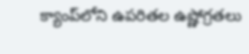క్యాంప్‌లోని ఉపరితల ఉష్ణోగ్రతలు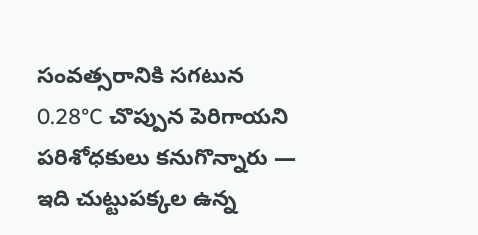సంవత్సరానికి సగటున 0.28°C చొప్పున పెరిగాయని పరిశోధకులు కనుగొన్నారు — ఇది చుట్టుపక్కల ఉన్న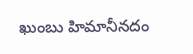ఖుంబు హిమానీనదం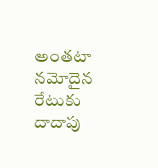అంతటా నమోదైన రేటుకు దాదాపు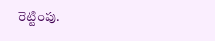రెట్టింపు.